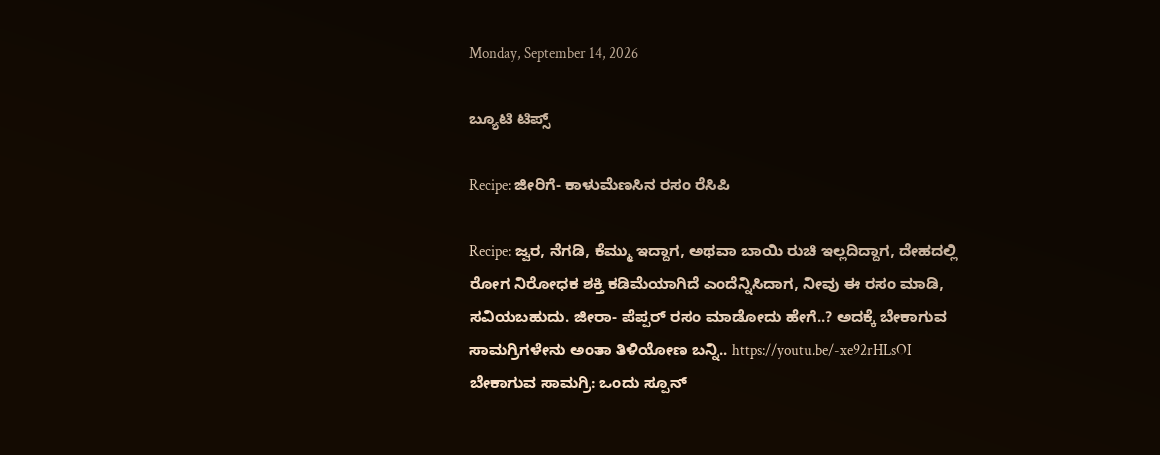Monday, September 14, 2026

ಬ್ಯೂಟಿ ಟಿಪ್ಸ್

Recipe: ಜೀರಿಗೆ- ಕಾಳುಮೆಣಸಿನ ರಸಂ ರೆಸಿಪಿ

Recipe: ಜ್ವರ, ನೆಗಡಿ, ಕೆಮ್ಮು ಇದ್ದಾಗ, ಅಥವಾ ಬಾಯಿ ರುಚಿ ಇಲ್ಲದಿದ್ದಾಗ, ದೇಹದಲ್ಲಿ ರೋಗ ನಿರೋಧಕ ಶಕ್ತಿ ಕಡಿಮೆಯಾಗಿದೆ ಎಂದೆನ್ನಿಸಿದಾಗ, ನೀವು ಈ ರಸಂ ಮಾಡಿ, ಸವಿಯಬಹುದು. ಜೀರಾ- ಪೆಪ್ಪರ್ ರಸಂ ಮಾಡೋದು ಹೇಗೆ..? ಅದಕ್ಕೆ ಬೇಕಾಗುವ ಸಾಮಗ್ರಿಗಳೇನು ಅಂತಾ ತಿಳಿಯೋಣ ಬನ್ನಿ.. https://youtu.be/-xe92rHLsOI ಬೇಕಾಗುವ ಸಾಮಗ್ರಿ: ಒಂದು ಸ್ಪೂನ್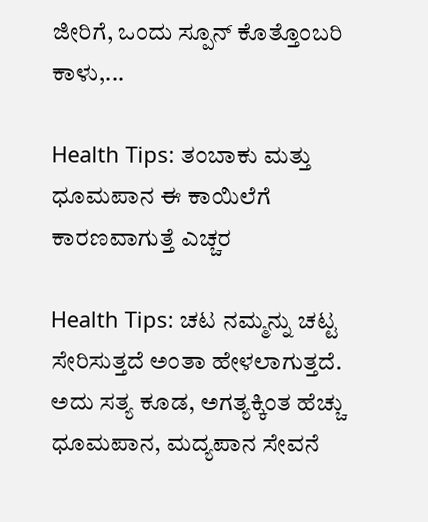ಜೀರಿಗೆ, ಒಂದು ಸ್ಪೂನ್ ಕೊತ್ತೊಂಬರಿ ಕಾಳು,...

Health Tips: ತಂಬಾಕು ಮತ್ತು ಧೂಮಪಾನ ಈ ಕಾಯಿಲೆಗೆ ಕಾರಣವಾಗುತ್ತೆ ಎಚ್ಚರ

Health Tips: ಚಟ ನಮ್ಮನ್ನು ಚಟ್ಟ ಸೇರಿಸುತ್ತದೆ ಅಂತಾ ಹೇಳಲಾಗುತ್ತದೆ. ಅದು ಸತ್ಯ ಕೂಡ, ಅಗತ್ಯಕ್ಕಿಂತ ಹೆಚ್ಚು ಧೂಮಪಾನ, ಮದ್ಯಪಾನ ಸೇವನೆ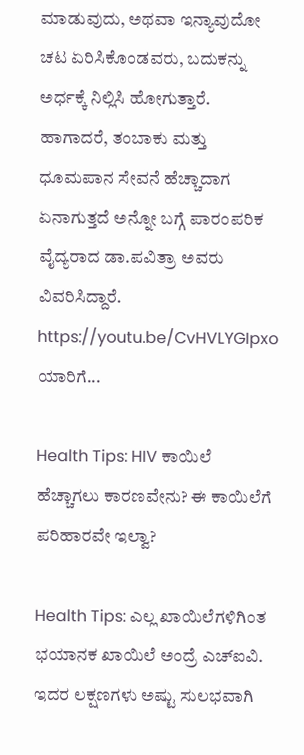ಮಾಡುವುದು, ಅಥವಾ ಇನ್ಯಾವುದೋ ಚಟ ಏರಿಸಿಕೊಂಡವರು, ಬದುಕನ್ನು ಅರ್ಧಕ್ಕೆ ನಿಲ್ಲಿಸಿ ಹೋಗುತ್ತಾರೆ. ಹಾಗಾದರೆ, ತಂಬಾಕು ಮತ್ತು ಧೂಮಪಾನ ಸೇವನೆ ಹೆಚ್ಚಾದಾಗ ಏನಾಗುತ್ತದೆ ಅನ್ನೋ ಬಗ್ಗೆ ಪಾರಂಪರಿಕ ವೈದ್ಯರಾದ ಡಾ.ಪವಿತ್ರಾ ಅವರು ವಿವರಿಸಿದ್ದಾರೆ. https://youtu.be/CvHVLYGIpxo ಯಾರಿಗೆ...

Health Tips: HIV ಕಾಯಿಲೆ ಹೆಚ್ಚಾಗಲು ಕಾರಣವೇನು? ಈ ಕಾಯಿಲೆಗೆ ಪರಿಹಾರವೇ ಇಲ್ವಾ?

Health Tips: ಎಲ್ಲ ಖಾಯಿಲೆಗಳಿಗಿಂತ ಭಯಾನಕ ಖಾಯಿಲೆ ಅಂದ್ರೆ ಎಚ್‌ಐವಿ. ಇದರ ಲಕ್ಷಣಗಳು ಅಷ್ಟು ಸುಲಭವಾಗಿ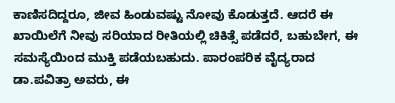ಕಾಣಿಸದಿದ್ದರೂ, ಜೀವ ಹಿಂಡುವಷ್ಟು ನೋವು ಕೊಡುತ್ತದೆ. ಆದರೆ ಈ ಖಾಯಿಲೆಗೆ ನೀವು ಸರಿಯಾದ ರೀತಿಯಲ್ಲಿ ಚಿಕಿತ್ಸೆ ಪಡೆದರೆ, ಬಹುಬೇಗ, ಈ ಸಮಸ್ಯೆಯಿಂದ ಮುಕ್ತಿ ಪಡೆಯಬಹುದು. ಪಾರಂಪರಿಕ ವೈದ್ಯರಾದ ಡಾ.ಪವಿತ್ರಾ ಅವರು, ಈ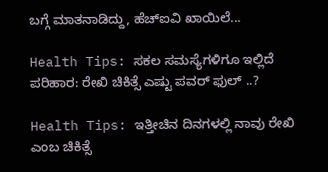ಬಗ್ಗೆ ಮಾತನಾಡಿದ್ದು, ಹೆಚ್‌ಐವಿ ಖಾಯಿಲೆ...

Health Tips: ಸಕಲ ಸಮಸ್ಯೆಗಳಿಗೂ ಇಲ್ಲಿದೆ ಪರಿಹಾರ: ರೇಖಿ ಚಿಕಿತ್ಸೆ ಎಷ್ಟು ಪವರ್ ಫುಲ್ ..?

Health Tips: ಇತ್ತೀಚಿನ ದಿನಗಳಲ್ಲಿ ನಾವು ರೇಖಿ ಎಂಬ ಚಿಕಿತ್ಸೆ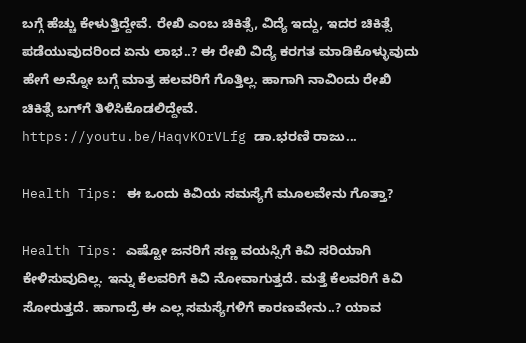ಬಗ್ಗೆ ಹೆಚ್ಚು ಕೇಳುತ್ತಿದ್ದೇವೆ. ರೇಖಿ ಎಂಬ ಚಿಕಿತ್ಸೆ, ವಿದ್ಯೆ ಇದ್ದು, ಇದರ ಚಿಕಿತ್ಸೆ ಪಡೆಯುವುದರಿಂದ ಏನು ಲಾಭ..? ಈ ರೇಖಿ ವಿದ್ಯೆ ಕರಗತ ಮಾಡಿಕೊಳ್ಳುವುದು ಹೇಗೆ ಅನ್ನೋ ಬಗ್ಗೆ ಮಾತ್ರ ಹಲವರಿಗೆ ಗೊತ್ತಿಲ್ಲ. ಹಾಗಾಗಿ ನಾವಿಂದು ರೇಖಿ ಚಿಕಿತ್ಸೆ ಬಗ್‌ಗೆ ತಿಳಿಸಿಕೊಡಲಿದ್ದೇವೆ. https://youtu.be/HaqvKOrVLfg ಡಾ.ಭರಣಿ ರಾಜು...

Health Tips: ಈ ಒಂದು ಕಿವಿಯ ಸಮಸ್ಯೆಗೆ ಮೂಲವೇನು ಗೊತ್ತಾ?

Health Tips: ಎಷ್ಟೋ ಜನರಿಗೆ ಸಣ್ಣ ವಯಸ್ಸಿಗೆ ಕಿವಿ ಸರಿಯಾಗಿ ಕೇಳಿಸುವುದಿಲ್ಲ. ಇನ್ನು ಕೆಲವರಿಗೆ ಕಿವಿ ನೋವಾಗುತ್ತದೆ. ಮತ್ತೆ ಕೆಲವರಿಗೆ ಕಿವಿ ಸೋರುತ್ತದೆ. ಹಾಗಾದ್ರೆ ಈ ಎಲ್ಲ ಸಮಸ್ಯೆಗಳಿಗೆ ಕಾರಣವೇನು..? ಯಾವ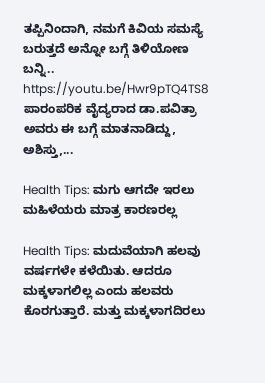ತಪ್ಪಿನಿಂದಾಗಿ, ನಮಗೆ ಕಿವಿಯ ಸಮಸ್ಯೆ ಬರುತ್ತದೆ ಅನ್ನೋ ಬಗ್ಗೆ ತಿಳಿಯೋಣ ಬನ್ನಿ.. https://youtu.be/Hwr9pTQ4TS8 ಪಾರಂಪರಿಕ ವೈದ್ಯರಾದ ಡಾ.ಪವಿತ್ರಾ ಅವರು ಈ ಬಗ್ಗೆ ಮಾತನಾಡಿದ್ದು, ಅಶಿಸ್ತು,...

Health Tips: ಮಗು ಆಗದೇ ಇರಲು ಮಹಿಳೆಯರು ಮಾತ್ರ ಕಾರಣರಲ್ಲ

Health Tips: ಮದುವೆಯಾಗಿ ಹಲವು ವರ್ಷಗಳೇ ಕಳೆಯಿತು. ಆದರೂ ಮಕ್ಕಳಾಗಲಿಲ್ಲ ಎಂದು ಹಲವರು ಕೊರಗುತ್ತಾರೆ. ಮತ್ತು ಮಕ್ಕಳಾಗದಿರಲು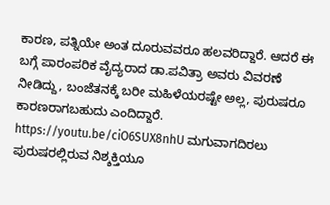ಕಾರಣ, ಪತ್ನಿಯೇ ಅಂತ ದೂರುವವರೂ ಹಲವರಿದ್ದಾರೆ. ಆದರೆ ಈ ಬಗ್ಗೆ ಪಾರಂಪರಿಕ ವೈದ್ಯರಾದ ಡಾ.ಪವಿತ್ರಾ ಅವರು ವಿವರಣೆ ನೀಡಿದ್ದು, ಬಂಜೆತನಕ್ಕೆ ಬರೀ ಮಹಿಳೆಯರಷ್ಟೇ ಅಲ್ಲ, ಪುರುಷರೂ ಕಾರಣರಾಗಬಹುದು ಎಂದಿದ್ದಾರೆ. https://youtu.be/ciO6SUX8nhU ಮಗುವಾಗದಿರಲು ಪುರುಷರಲ್ಲಿರುವ ನಿಶ್ಶಕ್ತಿಯೂ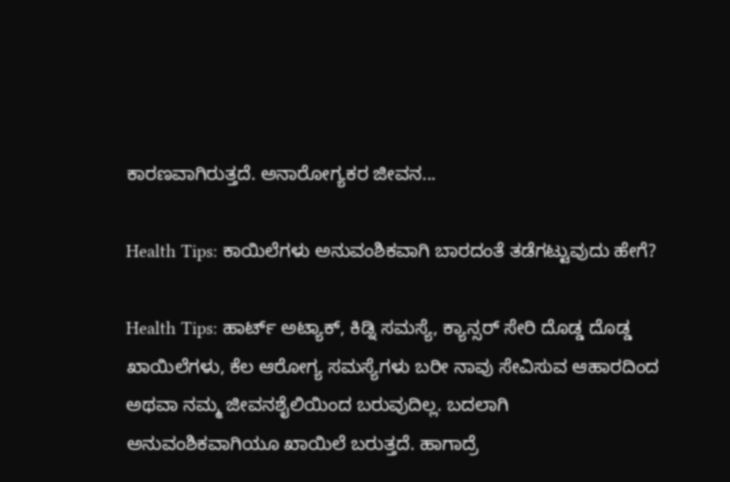ಕಾರಣವಾಗಿರುತ್ತದೆ. ಅನಾರೋಗ್ಯಕರ ಜೀವನ...

Health Tips: ಕಾಯಿಲೆಗಳು ಅನುವಂಶಿಕವಾಗಿ ಬಾರದಂತೆ ತಡೆಗಟ್ಟುವುದು ಹೇಗೆ?

Health Tips: ಹಾರ್ಟ್ ಅಟ್ಯಾಕ್, ಕಿಡ್ನಿ ಸಮಸ್ಯೆ, ಕ್ಯಾನ್ಸರ್ ಸೇರಿ ದೊಡ್ಡ ದೊಡ್ಡ ಖಾಯಿಲೆಗಳು, ಕೆಲ ಆರೋಗ್ಯ ಸಮಸ್ಯೆಗಳು ಬರೀ ನಾವು ಸೇವಿಸುವ ಆಹಾರದಿಂದ ಅಥವಾ ನಮ್ಮ ಜೀವನಶೈಲಿಯಿಂದ ಬರುವುದಿಲ್ಲ. ಬದಲಾಗಿ ಅನುವಂಶಿಕವಾಗಿಯೂ ಖಾಯಿಲೆ ಬರುತ್ತದೆ. ಹಾಗಾದ್ರೆ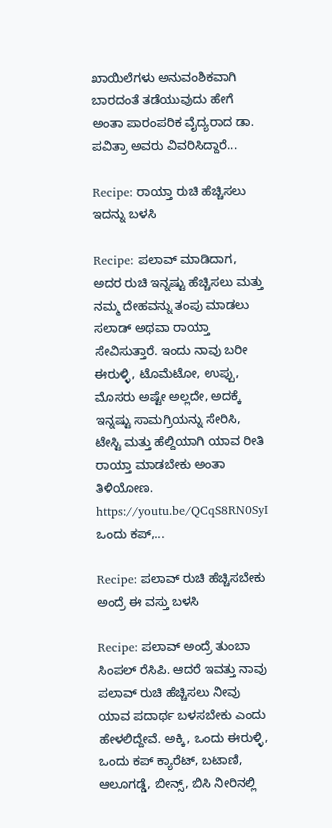ಖಾಯಿಲೆಗಳು ಅನುವಂಶಿಕವಾಗಿ ಬಾರದಂತೆ ತಡೆಯುವುದು ಹೇಗೆ ಅಂತಾ ಪಾರಂಪರಿಕ ವೈದ್ಯರಾದ ಡಾ. ಪವಿತ್ರಾ ಅವರು ವಿವರಿಸಿದ್ದಾರೆ...

Recipe: ರಾಯ್ತಾ ರುಚಿ ಹೆಚ್ಚಿಸಲು ಇದನ್ನು ಬಳಸಿ

Recipe: ಪಲಾವ್ ಮಾಡಿದಾಗ, ಅದರ ರುಚಿ ಇನ್ನಷ್ಟು ಹೆಚ್ಚಿಸಲು ಮತ್ತು ನಮ್ಮ ದೇಹವನ್ನು ತಂಪು ಮಾಡಲು ಸಲಾಡ್ ಅಥವಾ ರಾಯ್ತಾ ಸೇವಿಸುತ್ತಾರೆ. ಇಂದು ನಾವು ಬರೀ ಈರುಳ್ಳಿ, ಟೊಮೆಟೋ, ಉಪ್ಪು, ಮೊಸರು ಅಷ್ಟೇ ಅಲ್ಲದೇ, ಅದಕ್ಕೆ ಇನ್ನಷ್ಟು ಸಾಮಗ್ರಿಯನ್ನು ಸೇರಿಸಿ, ಟೇಸ್ಟಿ ಮತ್ತು ಹೆಲ್ದಿಯಾಗಿ ಯಾವ ರೀತಿ ರಾಯ್ತಾ ಮಾಡಬೇಕು ಅಂತಾ ತಿಳಿಯೋಣ. https://youtu.be/QCqS8RN0SyI ಒಂದು ಕಪ್,...

Recipe: ಪಲಾವ್ ರುಚಿ ಹೆಚ್ಚಿಸಬೇಕು ಅಂದ್ರೆ ಈ ವಸ್ತು ಬಳಸಿ

Recipe: ಪಲಾವ್ ಅಂದ್ರೆ ತುಂಬಾ ಸಿಂಪಲ್ ರೆಸಿಪಿ. ಆದರೆ ಇವತ್ತು ನಾವು ಪಲಾವ್ ರುಚಿ ಹೆಚ್ಚಿಸಲು ನೀವು ಯಾವ ಪದಾರ್ಥ ಬಳಸಬೇಕು ಎಂದು ಹೇಳಲಿದ್ದೇವೆ. ಅಕ್ಕಿ, ಒಂದು ಈರುಳ್ಳಿ, ಒಂದು ಕಪ್ ಕ್ಯಾರೆಟ್, ಬಟಾಣಿ, ಆಲೂಗಡ್ಡೆ, ಬೀನ್ಸ್, ಬಿಸಿ ನೀರಿನಲ್ಲಿ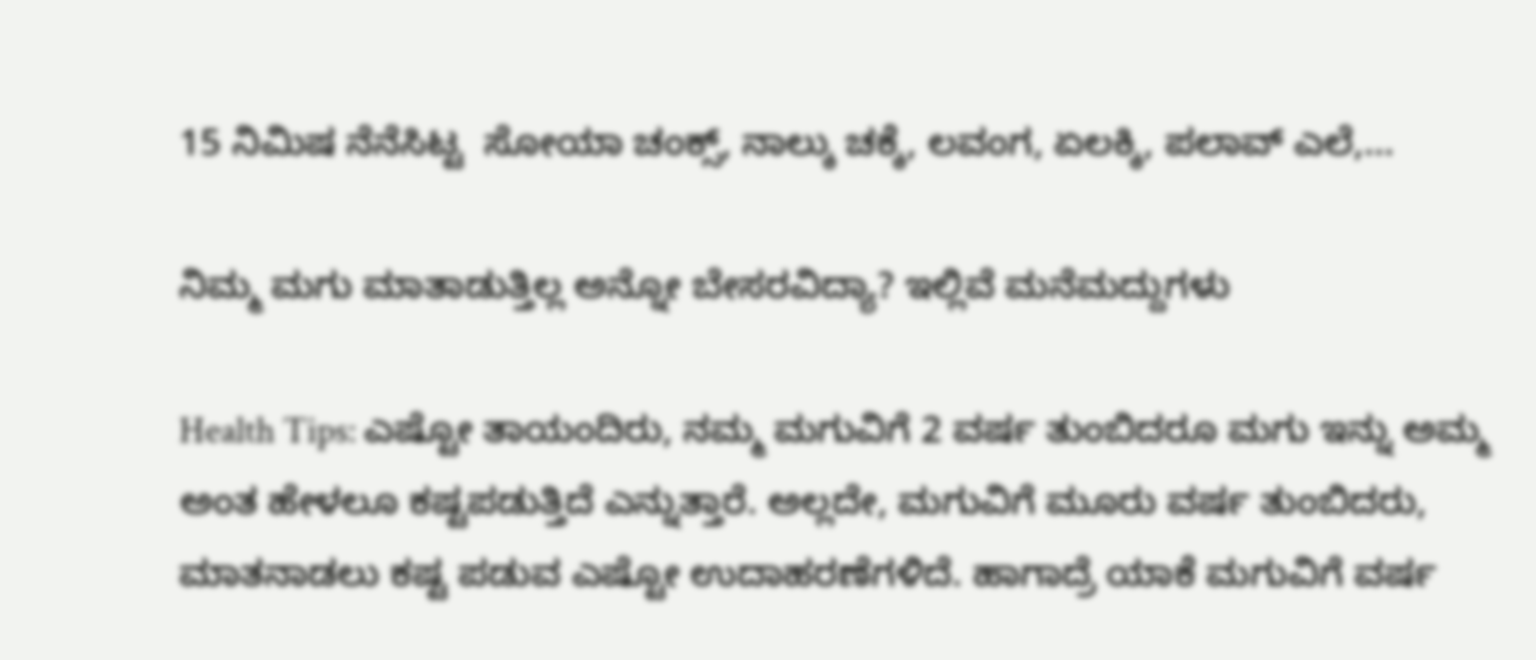15 ನಿಮಿಷ ನೆನೆಸಿಟ್ಟ  ಸೋಯಾ ಚಂಕ್ಸ್, ನಾಲ್ಕು ಚಕ್ಕೆ, ಲವಂಗ, ಏಲಕ್ಕಿ, ಪಲಾವ್ ಎಲೆ,...

ನಿಮ್ಮ ಮಗು ಮಾತಾಡುತ್ತಿಲ್ಲ ಅನ್ನೋ ಬೇಸರವಿದ್ಯಾ? ಇಲ್ಲಿವೆ ಮನೆಮದ್ದುಗಳು

Health Tips: ಎಷ್ಟೋ ತಾಯಂದಿರು, ನಮ್ಮ ಮಗುವಿಗೆ 2 ವರ್ಷ ತುಂಬಿದರೂ ಮಗು ಇನ್ನು ಅಮ್ಮ ಅಂತ ಹೇಳಲೂ ಕಷ್ಟಪಡುತ್ತಿದೆ ಎನ್ನುತ್ತಾರೆ. ಅಲ್ಲದೇ, ಮಗುವಿಗೆ ಮೂರು ವರ್ಷ ತುಂಬಿದರು, ಮಾತನಾಡಲು ಕಷ್ಟ ಪಡುವ ಎಷ್ಟೋ ಉದಾಹರಣೆಗಳಿದೆ. ಹಾಗಾದ್ರೆ ಯಾಕೆ ಮಗುವಿಗೆ ವರ್ಷ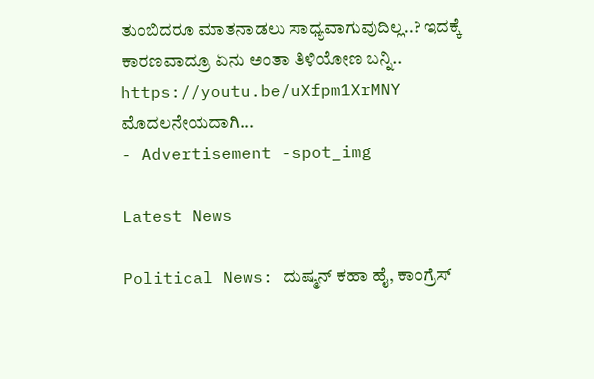ತುಂಬಿದರೂ ಮಾತನಾಡಲು ಸಾಧ್ಯವಾಗುವುದಿಲ್ಲ..? ಇದಕ್ಕೆ ಕಾರಣವಾದ್ರೂ ಏನು ಅಂತಾ ತಿಳಿಯೋಣ ಬನ್ನಿ.. https://youtu.be/uXfpm1XrMNY ಮೊದಲನೇಯದಾಗಿ...
- Advertisement -spot_img

Latest News

Political News: ದುಷ್ಮನ್ ಕಹಾ ಹೈ, ಕಾಂಗ್ರೆಸ್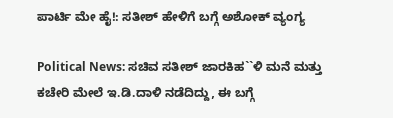ಪಾರ್ಟಿ ಮೇ ಹೈ!: ಸತೀಶ್ ಹೇಳಿಗೆ ಬಗ್ಗೆ ಅಶೋಕ್ ವ್ಯಂಗ್ಯ

Political News: ಸಚಿವ ಸತೀಶ್ ಜಾರಕಿಹ``ಳಿ ಮನೆ ಮತ್ತು ಕಚೇರಿ ಮೇಲೆ ಇ.ಡಿ.ದಾಳಿ ನಡೆದಿದ್ದು, ಈ ಬಗ್ಗೆ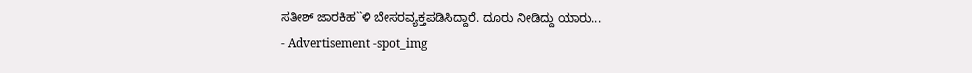ಸತೀಶ್ ಜಾರಕಿಹ``ಳಿ ಬೇಸರವ್ಯಕ್ತಪಡಿಸಿದ್ದಾರೆ. ದೂರು ನೀಡಿದ್ದು ಯಾರು...
- Advertisement -spot_img